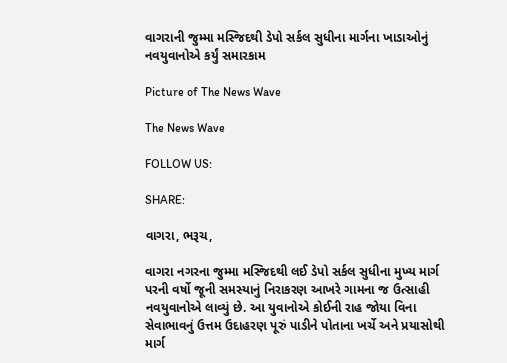વાગરાની જુમ્મા મસ્જિદથી ડેપો સર્કલ સુધીના માર્ગના ખાડાઓનું નવયુવાનોએ કર્યું સમારકામ

Picture of The News Wave

The News Wave

FOLLOW US:

SHARE:

વાગરા, ભરૂચ,

વાગરા નગરના જુમ્મા મસ્જિદથી લઈ ડેપો સર્કલ સુધીના મુખ્ય માર્ગ પરની વર્ષો જૂની સમસ્યાનું નિરાકરણ આખરે ગામના જ ઉત્સાહી નવયુવાનોએ લાવ્યું છે. આ યુવાનોએ કોઈની રાહ જોયા વિના સેવાભાવનું ઉત્તમ ઉદાહરણ પૂરું પાડીને પોતાના ખર્ચે અને પ્રયાસોથી માર્ગ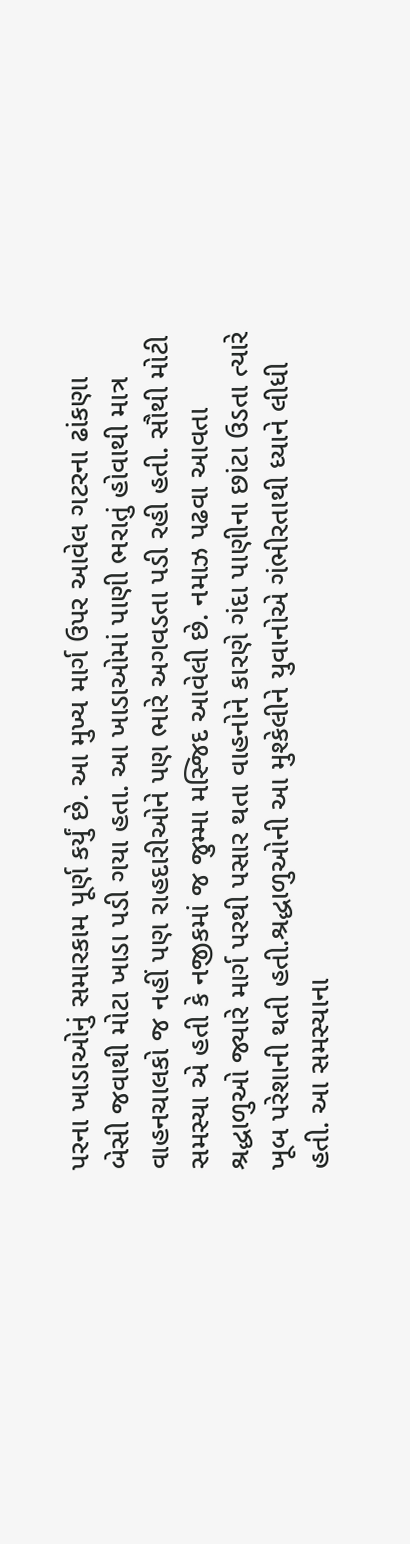પરના ખાડાઓનું સમારકામ પૂર્ણ કર્યું છે. આ મુખ્ય માર્ગ ઉપર આવેલ ગટરના ઢાંકણા બેસી જવાથી મોટા ખાડા પડી ગયા હતા. આ ખાડાઓમાં પાણી ભરાતું હોવાથી માત્ર વાહનચાલકો જ નહીં પણ રાહદારીઓને પણ ભારે અગવડતા પડી રહી હતી. સૌથી મોટી સમસ્યા એ હતી કે નજીકમાં જ જુમ્મા મસ્જિદ આવેલી છે. નમાઝ પઢવા આવતા શ્રદ્ધાળુઓ જ્યારે માર્ગ પરથી પસાર થતા વાહનોને કારણે ગંદા પાણીના છાંટા ઉડતા ત્યારે ખૂબ પરેશાની થતી હતી.શ્રદ્ધાળુઓની આ મુશ્કેલીને યુવાનોએ ગંભીરતાથી ધ્યાને લીધી હતી. આ સમસ્યાના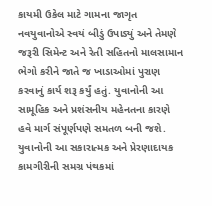કાયમી ઉકેલ માટે ગામના જાગૃત નવયુવાનોએ સ્વયં બીડું ઉપાડ્યું અને તેમણે જરૂરી સિમેન્ટ અને રેતી સહિતનો માલસામાન ભેગો કરીને જાતે જ ખાડાઓમાં પુરાણ કરવાનું કાર્ય શરૂ કર્યું હતું. યુવાનોની આ સામૂહિક અને પ્રશંસનીય મહેનતના કારણે હવે માર્ગ સંપૂર્ણપણે સમતળ બની જશે. યુવાનોની આ સકારાત્મક અને પ્રેરણાદાયક કામગીરીની સમગ્ર પંથકમાં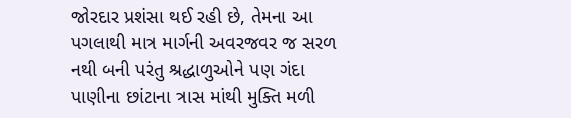જોરદાર પ્રશંસા થઈ રહી છે, તેમના આ પગલાથી માત્ર માર્ગની અવરજવર જ સરળ નથી બની પરંતુ શ્રદ્ધાળુઓને પણ ગંદા પાણીના છાંટાના ત્રાસ માંથી મુક્તિ મળી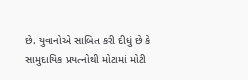છે. યુવાનોએ સાબિત કરી દીધું છે કે સામુદાયિક પ્રયત્નોથી મોટામાં મોટી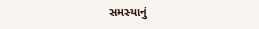સમસ્યાનું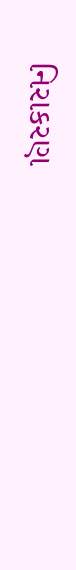નિરાકરણ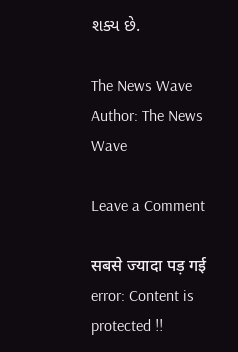શક્ય છે.

The News Wave
Author: The News Wave

Leave a Comment

सबसे ज्यादा पड़ गई
error: Content is protected !!